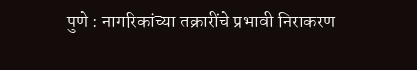पुणे : नागरिकांच्या तक्रारींचे प्रभावी निराकरण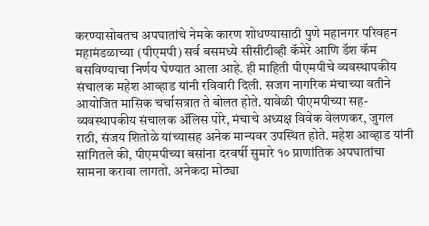करण्यासोबतच अपघातांचे नेमके कारण शोधण्यासाठी पुणे महानगर परिवहन महामंडळाच्या (पीएमपी) सर्व बसमध्ये सीसीटीव्ही कॅमेरे आणि डॅश कॅम बसविण्याचा निर्णय घेण्यात आला आहे. ही माहिती पीएमपीचे व्यवस्थापकीय संचालक महेश आव्हाड यांनी रविवारी दिली. सजग नागरिक मंचाच्या वतीने आयोजित मासिक चर्चासत्रात ते बोलत होते. यावेळी पीएमपीच्या सह-व्यवस्थापकीय संचालक ॲलिस पोरे, मंचाचे अध्यक्ष विवेक वेलणकर, जुगल राठी, संजय शितोळे यांच्यासह अनेक मान्यवर उपस्थित होते. महेश आव्हाड यांनी सांगितले की, पीएमपीच्या बसांना दरवर्षी सुमारे १० प्राणांतिक अपघातांचा सामना करावा लागतो. अनेकदा मोठ्या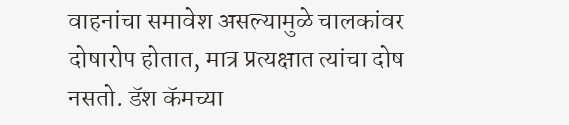वाहनांचा समावेश असल्यामुळे चालकांवर दोषारोप होतात, मात्र प्रत्यक्षात त्यांचा दोष नसतो. डॅश कॅमच्या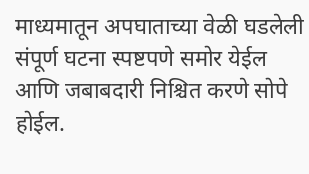माध्यमातून अपघाताच्या वेळी घडलेली संपूर्ण घटना स्पष्टपणे समोर येईल आणि जबाबदारी निश्चित करणे सोपे होईल.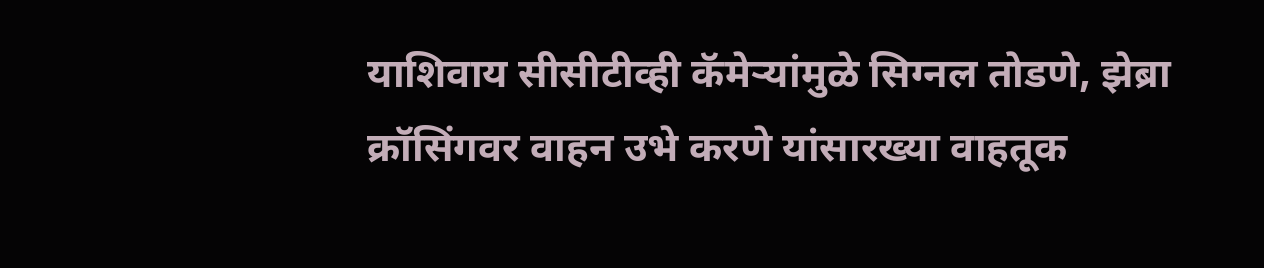याशिवाय सीसीटीव्ही कॅमेऱ्यांमुळे सिग्नल तोडणे, झेब्रा क्रॉसिंगवर वाहन उभे करणे यांसारख्या वाहतूक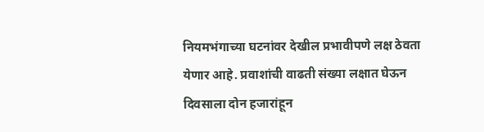नियमभंगाच्या घटनांवर देखील प्रभावीपणे लक्ष ठेवता येणार आहे. प्रवाशांची वाढती संख्या लक्षात घेऊन दिवसाला दोन हजारांहून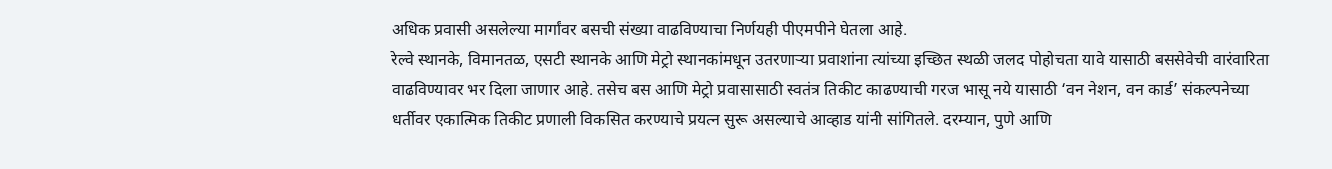अधिक प्रवासी असलेल्या मार्गांवर बसची संख्या वाढविण्याचा निर्णयही पीएमपीने घेतला आहे.
रेल्वे स्थानके, विमानतळ, एसटी स्थानके आणि मेट्रो स्थानकांमधून उतरणाऱ्या प्रवाशांना त्यांच्या इच्छित स्थळी जलद पोहोचता यावे यासाठी बससेवेची वारंवारिता वाढविण्यावर भर दिला जाणार आहे. तसेच बस आणि मेट्रो प्रवासासाठी स्वतंत्र तिकीट काढण्याची गरज भासू नये यासाठी ‘वन नेशन, वन कार्ड’ संकल्पनेच्या धर्तीवर एकात्मिक तिकीट प्रणाली विकसित करण्याचे प्रयत्न सुरू असल्याचे आव्हाड यांनी सांगितले. दरम्यान, पुणे आणि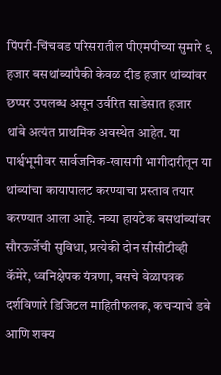पिंपरी-चिंचवड परिसरातील पीएमपीच्या सुमारे ९ हजार बसथांब्यांपैकी केवळ दीड हजार थांब्यांवर छप्पर उपलब्ध असून उर्वरित साडेसात हजार थांबे अत्यंत प्राथमिक अवस्थेत आहेत. या पार्श्वभूमीवर सार्वजनिक-खासगी भागीदारीतून या थांब्यांचा कायापालट करण्याचा प्रस्ताव तयार करण्यात आला आहे. नव्या हायटेक बसथांब्यांवर सौरऊर्जेची सुविधा, प्रत्येकी दोन सीसीटीव्ही कॅमेरे, ध्वनिक्षेपक यंत्रणा, बसचे वेळापत्रक दर्शविणारे डिजिटल माहितीफलक, कचऱ्याचे डबे आणि शक्य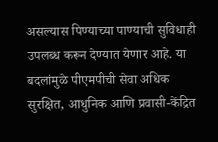असल्यास पिण्याच्या पाण्याची सुविधाही उपलब्ध करून देण्यात येणार आहे. या बदलांमुळे पीएमपीची सेवा अधिक सुरक्षित, आधुनिक आणि प्रवासी-केंद्रित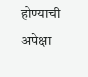होण्याची अपेक्षा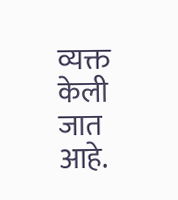व्यक्त केली जात आहे.